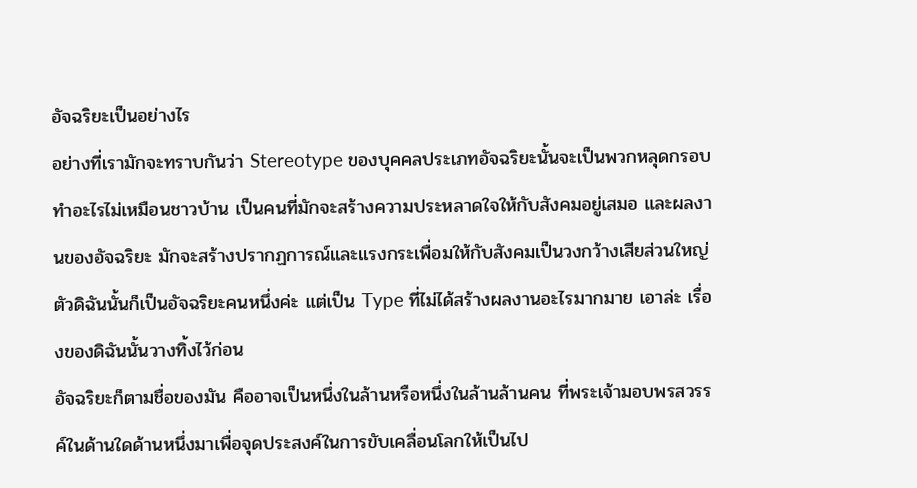อัจฉริยะเป็นอย่างไร
อย่างที่เรามักจะทราบกันว่า Stereotype ของบุคคลประเภทอัจฉริยะนั้นจะเป็นพวกหลุดกรอบ ทำอะไรไม่เหมือนชาวบ้าน เป็นคนที่มักจะสร้างความประหลาดใจให้กับสังคมอยู่เสมอ และผลงานของอัจฉริยะ มักจะสร้างปรากฏการณ์และแรงกระเพื่อมให้กับสังคมเป็นวงกว้างเสียส่วนใหญ่
ตัวดิฉันนั้นก็เป็นอัจฉริยะคนหนึ่งค่ะ แต่เป็น Type ที่ไม่ได้สร้างผลงานอะไรมากมาย เอาล่ะ เรื่องของดิฉันนั้นวางทิ้งไว้ก่อน
อัจฉริยะก็ตามชื่อของมัน คืออาจเป็นหนึ่งในล้านหรือหนึ่งในล้านล้านคน ที่พระเจ้ามอบพรสวรรค์ในด้านใดด้านหนึ่งมาเพื่อจุดประสงค์ในการขับเคลื่อนโลกให้เป็นไป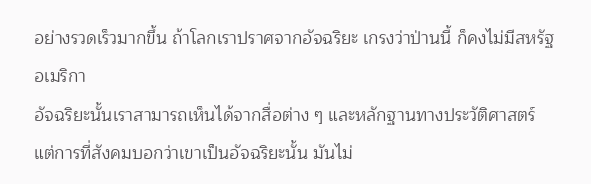อย่างรวดเร็วมากขึ้น ถ้าโลกเราปราศจากอัจฉริยะ เกรงว่าป่านนี้ ก็คงไม่มีสหรัฐอเมริกา
อัจฉริยะนั้นเราสามารถเห็นได้จากสื่อต่าง ๆ และหลักฐานทางประวัติศาสตร์ แต่การที่สังคมบอกว่าเขาเป็นอัจฉริยะนั้น มันไม่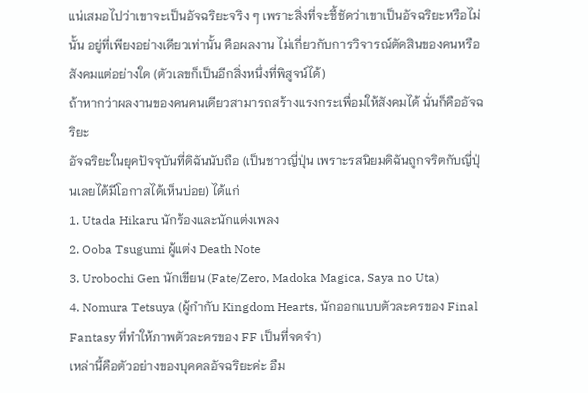แน่เสมอไปว่าเขาจะเป็นอัจฉริยะจริง ๆ เพราะสิ่งที่จะชี้ชัดว่าเขาเป็นอัจฉริยะหรือไม่นั้น อยู่ที่เพียงอย่างเดียวเท่านั้น คือผลงาน ไม่เกี่ยวกับการวิจารณ์ตัดสินของคนหรือสังคมแต่อย่างใด (ตัวเลขก็เป็นอีกสิ่งหนึ่งที่พิสูจน์ได้)
ถ้าหากว่าผลงานของคนคนเดียวสามารถสร้างแรงกระเพื่อมให้สังคมได้ นั่นก็คืออัจฉริยะ
อัจฉริยะในยุคปัจจุบันที่ดิฉันนับถือ (เป็นชาวญี่ปุ่น เพราะรสนิยมดิฉันถูกจริตกับญี่ปุ่นเลยได้มีโอกาสได้เห็นบ่อย) ได้แก่
1. Utada Hikaru นักร้องและนักแต่งเพลง
2. Ooba Tsugumi ผู้แต่ง Death Note
3. Urobochi Gen นักเขียน (Fate/Zero, Madoka Magica, Saya no Uta)
4. Nomura Tetsuya (ผู้กำกับ Kingdom Hearts, นักออกแบบตัวละครของ Final Fantasy ที่ทำให้ภาพตัวละครของ FF เป็นที่จดจำ)
เหล่านี้คือตัวอย่างของบุคคลอัจฉริยะค่ะ อืม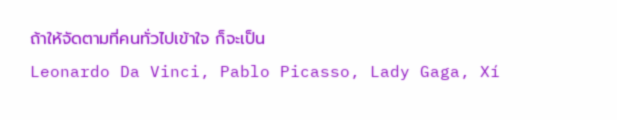ถ้าให้จัดตามที่คนทั่วไปเข้าใจ ก็จะเป็น
Leonardo Da Vinci, Pablo Picasso, Lady Gaga, Xí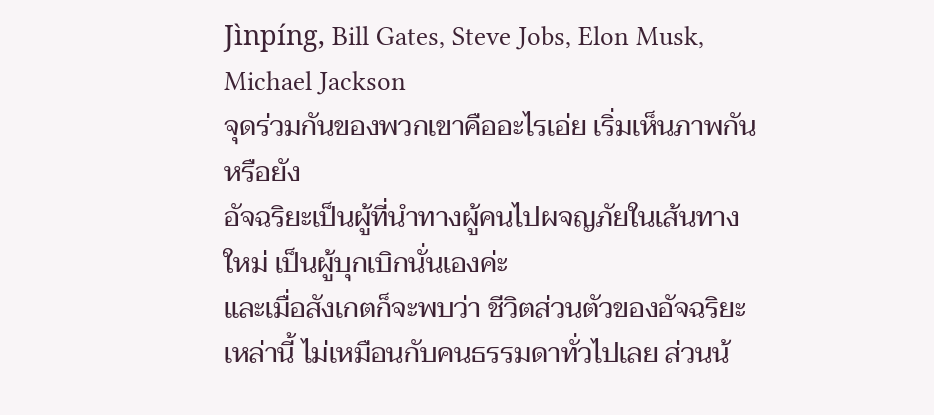Jìnpíng, Bill Gates, Steve Jobs, Elon Musk, Michael Jackson
จุดร่วมกันของพวกเขาคืออะไรเอ่ย เริ่มเห็นภาพกันหรือยัง
อัจฉริยะเป็นผู้ที่นำทางผู้คนไปผจญภัยในเส้นทางใหม่ เป็นผู้บุกเบิกนั่นเองค่ะ
และเมื่อสังเกตก็จะพบว่า ชีวิตส่วนตัวของอัจฉริยะเหล่านี้ ไม่เหมือนกับคนธรรมดาทั่วไปเลย ส่วนน้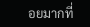อยมากที่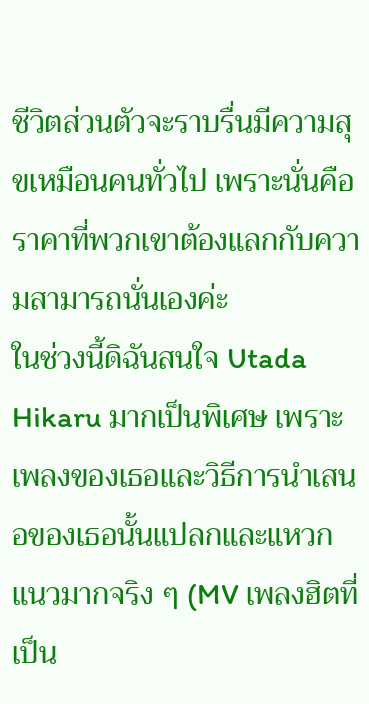ชีวิตส่วนตัวจะราบรื่นมีความสุขเหมือนคนทั่วไป เพราะนั่นคือราคาที่พวกเขาต้องแลกกับความสามารถนั่นเองค่ะ
ในช่วงนี้ดิฉันสนใจ Utada Hikaru มากเป็นพิเศษ เพราะเพลงของเธอและวิธีการนำเสนอของเธอนั้นแปลกและแหวกแนวมากจริง ๆ (MV เพลงฮิตที่เป็น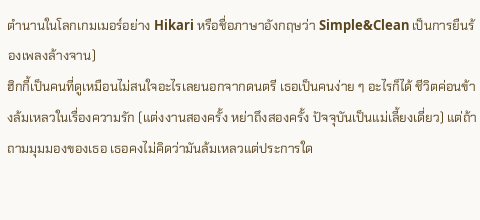ตำนานในโลกเกมเมอร์อย่าง Hikari หรือชื่อภาษาอังกฤษว่า Simple&Clean เป็นการยืนร้องเพลงล้างจาน)
ฮิกกี้เป็นคนที่ดูเหมือนไม่สนใจอะไรเลยนอกจากดนตรี เธอเป็นคนง่าย ๆ อะไรก็ได้ ชีวิตค่อนข้างล้มเหลวในเรื่องความรัก (แต่งงานสองครั้ง หย่าถึงสองครั้ง ปัจจุบันเป็นแม่เลี้ยงเดี่ยว) แต่ถ้าถามมุมมองของเธอ เธอคงไม่คิดว่ามันล้มเหลวแต่ประการใด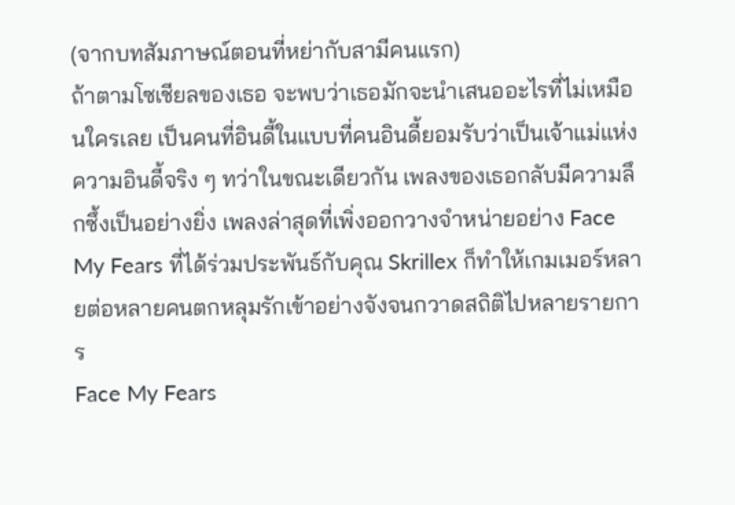(จากบทสัมภาษณ์ตอนที่หย่ากับสามีคนแรก)
ถ้าตามโซเชียลของเธอ จะพบว่าเธอมักจะนำเสนออะไรที่ไม่เหมือนใครเลย เป็นคนที่อินดี้ในแบบที่คนอินดี้ยอมรับว่าเป็นเจ้าแม่แห่งความอินดี้จริง ๆ ทว่าในขณะเดียวกัน เพลงของเธอกลับมีความลึกซึ้งเป็นอย่างยิ่ง เพลงล่าสุดที่เพิ่งออกวางจำหน่ายอย่าง Face My Fears ที่ได้ร่วมประพันธ์กับคุณ Skrillex ก็ทำให้เกมเมอร์หลายต่อหลายคนตกหลุมรักเข้าอย่างจังจนกวาดสถิติไปหลายรายการ
Face My Fears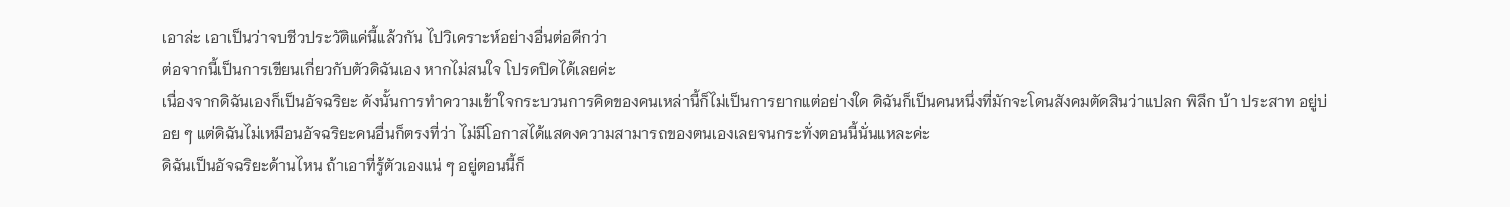เอาล่ะ เอาเป็นว่าจบชีวประวัติแค่นี้แล้วกัน ไปวิเคราะห์อย่างอื่นต่อดีกว่า
ต่อจากนี้เป็นการเขียนเกี่ยวกับตัวดิฉันเอง หากไม่สนใจ โปรดปิดได้เลยค่ะ
เนื่องจากดิฉันเองก็เป็นอัจฉริยะ ดังนั้นการทำความเข้าใจกระบวนการคิดของคนเหล่านี้ก็ไม่เป็นการยากแต่อย่างใด ดิฉันก็เป็นคนหนึ่งที่มักจะโดนสังคมตัดสินว่าแปลก พิลึก บ้า ประสาท อยู่บ่อย ๆ แต่ดิฉันไม่เหมือนอัจฉริยะคนอื่นก็ตรงที่ว่า ไม่มีโอกาสได้แสดงความสามารถของตนเองเลยจนกระทั่งตอนนี้นั่นแหละค่ะ
ดิฉันเป็นอัจฉริยะด้านไหน ถ้าเอาที่รู้ตัวเองแน่ ๆ อยู่ตอนนี้ก็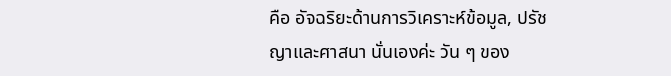คือ อัจฉริยะด้านการวิเคราะห์ข้อมูล, ปรัชญาและศาสนา นั่นเองค่ะ วัน ๆ ของ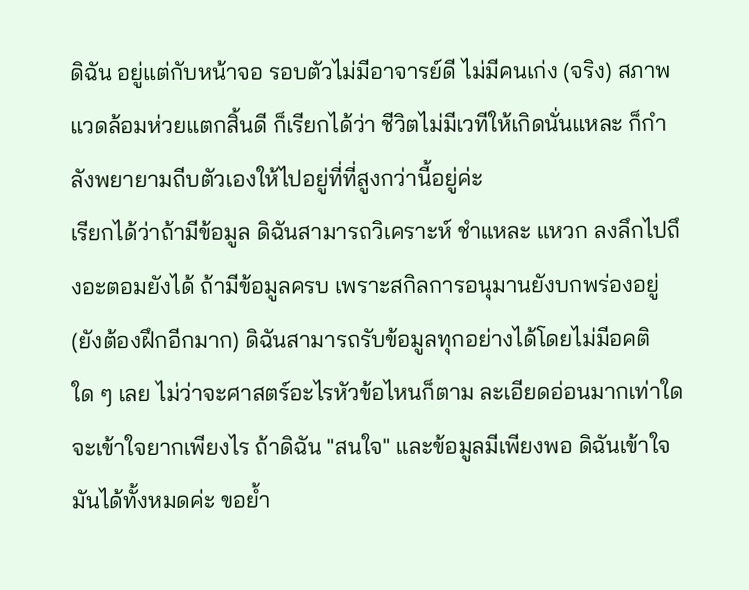ดิฉัน อยู่แต่กับหน้าจอ รอบตัวไม่มีอาจารย์ดี ไม่มีคนเก่ง (จริง) สภาพแวดล้อมห่วยแตกสิ้นดี ก็เรียกได้ว่า ชีวิตไม่มีเวทีให้เกิดนั่นแหละ ก็กำลังพยายามถีบตัวเองให้ไปอยู่ที่ที่สูงกว่านี้อยู่ค่ะ
เรียกได้ว่าถ้ามีข้อมูล ดิฉันสามารถวิเคราะห์ ชำแหละ แหวก ลงลึกไปถึงอะตอมยังได้ ถ้ามีข้อมูลครบ เพราะสกิลการอนุมานยังบกพร่องอยู่ (ยังต้องฝึกอีกมาก) ดิฉันสามารถรับข้อมูลทุกอย่างได้โดยไม่มีอคติใด ๆ เลย ไม่ว่าจะศาสตร์อะไรหัวข้อไหนก็ตาม ละเอียดอ่อนมากเท่าใด จะเข้าใจยากเพียงไร ถ้าดิฉัน "สนใจ" และข้อมูลมีเพียงพอ ดิฉันเข้าใจมันได้ทั้งหมดค่ะ ขอย้ำ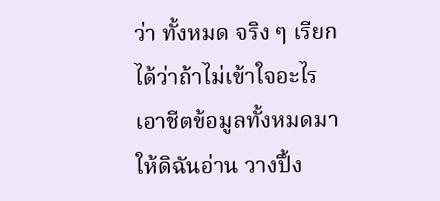ว่า ทั้งหมด จริง ๆ เรียกได้ว่าถ้าไม่เข้าใจอะไร เอาชีตข้อมูลทั้งหมดมาให้ดิฉันอ่าน วางปึ้ง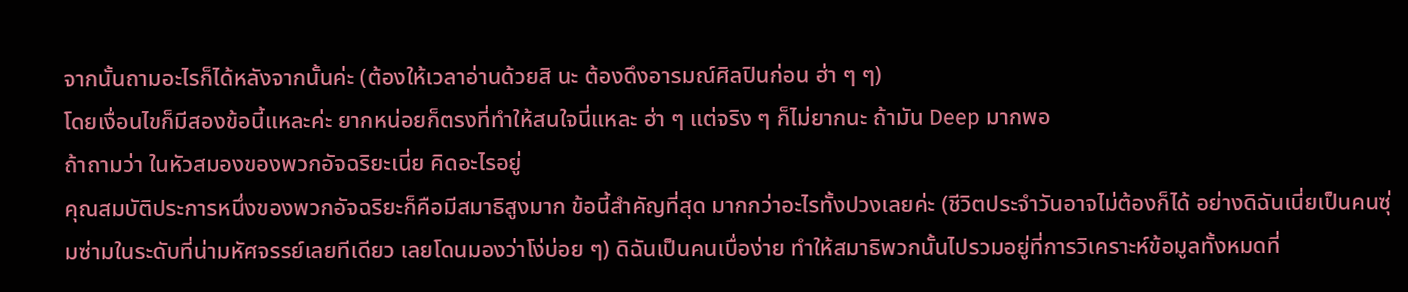จากนั้นถามอะไรก็ได้หลังจากนั้นค่ะ (ต้องให้เวลาอ่านด้วยสิ นะ ต้องดึงอารมณ์ศิลปินก่อน ฮ่า ๆ ๆ)
โดยเงื่อนไขก็มีสองข้อนี้แหละค่ะ ยากหน่อยก็ตรงที่ทำให้สนใจนี่แหละ ฮ่า ๆ แต่จริง ๆ ก็ไม่ยากนะ ถ้ามัน Deep มากพอ
ถ้าถามว่า ในหัวสมองของพวกอัจฉริยะเนี่ย คิดอะไรอยู่
คุณสมบัติประการหนึ่งของพวกอัจฉริยะก็คือมีสมาธิสูงมาก ข้อนี้สำคัญที่สุด มากกว่าอะไรทั้งปวงเลยค่ะ (ชีวิตประจำวันอาจไม่ต้องก็ได้ อย่างดิฉันเนี่ยเป็นคนซุ่มซ่ามในระดับที่น่ามหัศจรรย์เลยทีเดียว เลยโดนมองว่าโง่บ่อย ๆ) ดิฉันเป็นคนเบื่อง่าย ทำให้สมาธิพวกนั้นไปรวมอยู่ที่การวิเคราะห์ข้อมูลทั้งหมดที่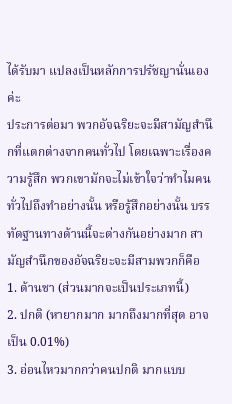ได้รับมา แปลงเป็นหลักการปรัชญานั่นเองค่ะ
ประการต่อมา พวกอัจฉริยะจะมีสามัญสำนึกที่แตกต่างจากคนทั่วไป โดยเฉพาะเรื่องความรู้สึก พวกเขามักจะไม่เข้าใจว่าทำไมคนทั่วไปถึงทำอย่างนั้น หรือรู้สึกอย่างนั้น บรรทัดฐานทางด้านนี้จะต่างกันอย่างมาก สามัญสำนึกของอัจฉริยะจะมีสามพวกก็คือ
1. ด้านชา (ส่วนมากจะเป็นประเภทนี้)
2. ปกติ (หายากมาก มากถึงมากที่สุด อาจเป็น 0.01%)
3. อ่อนไหวมากกว่าคนปกติ มากแบบ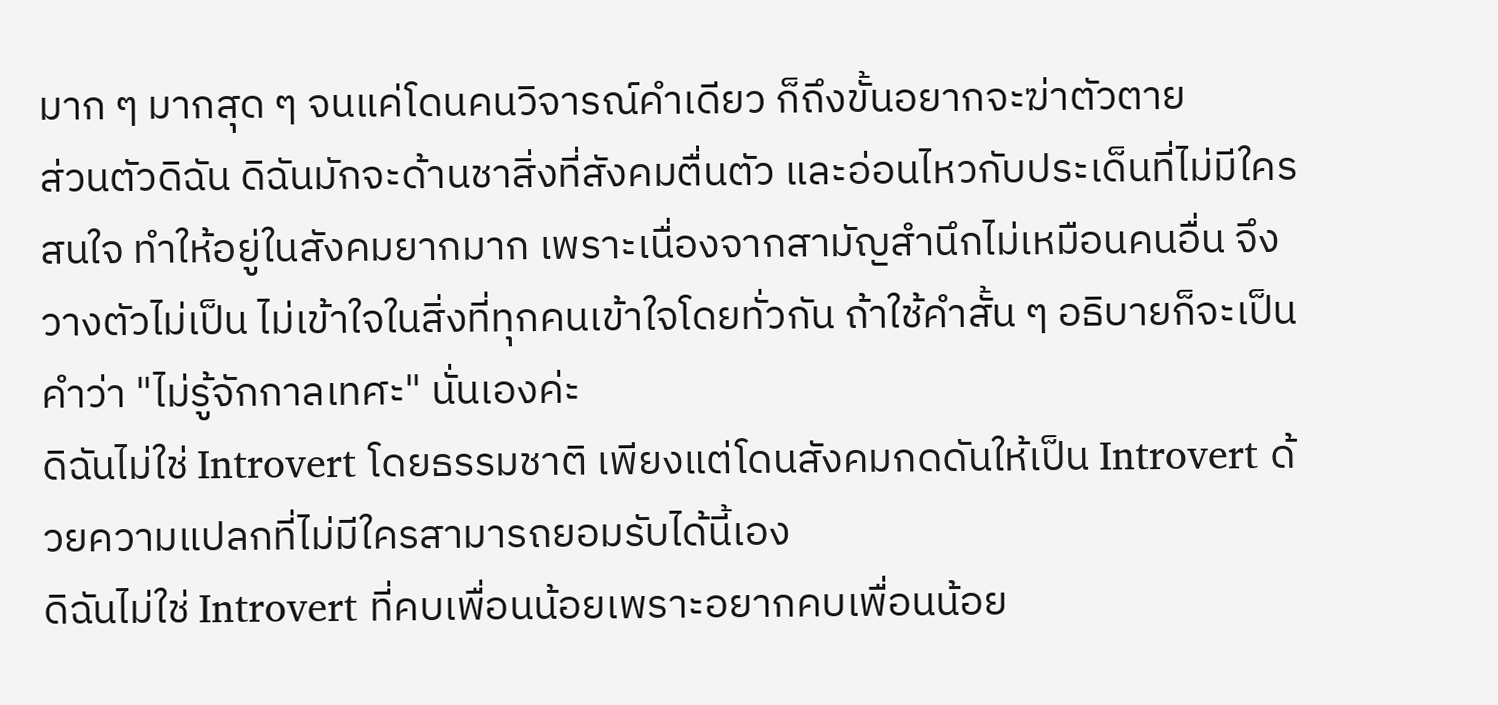มาก ๆ มากสุด ๆ จนแค่โดนคนวิจารณ์คำเดียว ก็ถึงขั้นอยากจะฆ่าตัวตาย
ส่วนตัวดิฉัน ดิฉันมักจะด้านชาสิ่งที่สังคมตื่นตัว และอ่อนไหวกับประเด็นที่ไม่มีใครสนใจ ทำให้อยู่ในสังคมยากมาก เพราะเนื่องจากสามัญสำนึกไม่เหมือนคนอื่น จึงวางตัวไม่เป็น ไม่เข้าใจในสิ่งที่ทุกคนเข้าใจโดยทั่วกัน ถ้าใช้คำสั้น ๆ อธิบายก็จะเป็นคำว่า "ไม่รู้จักกาลเทศะ" นั่นเองค่ะ
ดิฉันไม่ใช่ Introvert โดยธรรมชาติ เพียงแต่โดนสังคมกดดันให้เป็น Introvert ด้วยความแปลกที่ไม่มีใครสามารถยอมรับได้นี้เอง
ดิฉันไม่ใช่ Introvert ที่คบเพื่อนน้อยเพราะอยากคบเพื่อนน้อย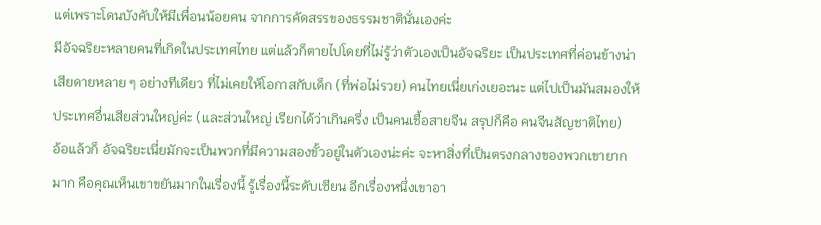แต่เพราะโดนบังคับให้มีเพื่อนน้อยคน จากการคัดสรรของธรรมชาตินั่นเองค่ะ
มีอัจฉริยะหลายคนที่เกิดในประเทศไทย แต่แล้วก็ตายไปโดยที่ไม่รู้ว่าตัวเองเป็นอัจฉริยะ เป็นประเทศที่ค่อนข้างน่าเสียดายหลาย ๆ อย่างทีเดียว ที่ไม่เคยให้โอกาสกับเด็ก (ที่พ่อไม่รวย) คนไทยเนี่ยเก่งเยอะนะ แต่ไปเป็นมันสมองให้ประเทศอื่นเสียส่วนใหญ่ค่ะ (และส่วนใหญ่ เรียกได้ว่าเกินครึ่ง เป็นคนเชื้อสายจีน สรุปก็คือ คนจีนสัญชาติไทย)
อ้อแล้วก็ อัจฉริยะเนี่ยมักจะเป็นพวกที่มีความสองขั้วอยู่ในตัวเองน่ะค่ะ จะหาสิ่งที่เป็นตรงกลางของพวกเขายากมาก คือคุณเห็นเขาขยันมากในเรื่องนี้ รู้เรื่องนี้ระดับเซียน อีกเรื่องหนึ่งเขาอา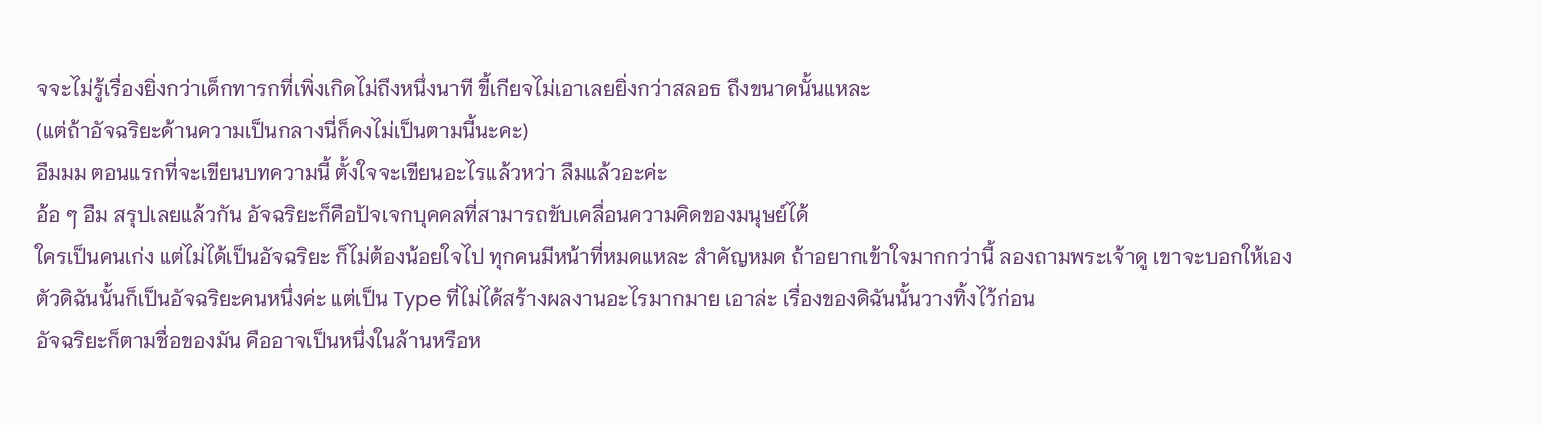จจะไม่รู้เรื่องยิ่งกว่าเด็กทารกที่เพิ่งเกิดไม่ถึงหนึ่งนาที ขี้เกียจไม่เอาเลยยิ่งกว่าสลอธ ถึงขนาดนั้นแหละ
(แต่ถ้าอัจฉริยะด้านความเป็นกลางนี่ก็คงไม่เป็นตามนี้นะคะ)
อืมมม ตอนแรกที่จะเขียนบทความนี้ ตั้งใจจะเขียนอะไรแล้วหว่า ลืมแล้วอะค่ะ
อ้อ ๆ อืม สรุปเลยแล้วกัน อัจฉริยะก็คือปัจเจกบุคคลที่สามารถขับเคลื่อนความคิดของมนุษย์ได้
ใครเป็นคนเก่ง แต่ไม่ได้เป็นอัจฉริยะ ก็ไม่ต้องน้อยใจไป ทุกคนมีหน้าที่หมดแหละ สำคัญหมด ถ้าอยากเข้าใจมากกว่านี้ ลองถามพระเจ้าดู เขาจะบอกให้เอง
ตัวดิฉันนั้นก็เป็นอัจฉริยะคนหนึ่งค่ะ แต่เป็น Type ที่ไม่ได้สร้างผลงานอะไรมากมาย เอาล่ะ เรื่องของดิฉันนั้นวางทิ้งไว้ก่อน
อัจฉริยะก็ตามชื่อของมัน คืออาจเป็นหนึ่งในล้านหรือห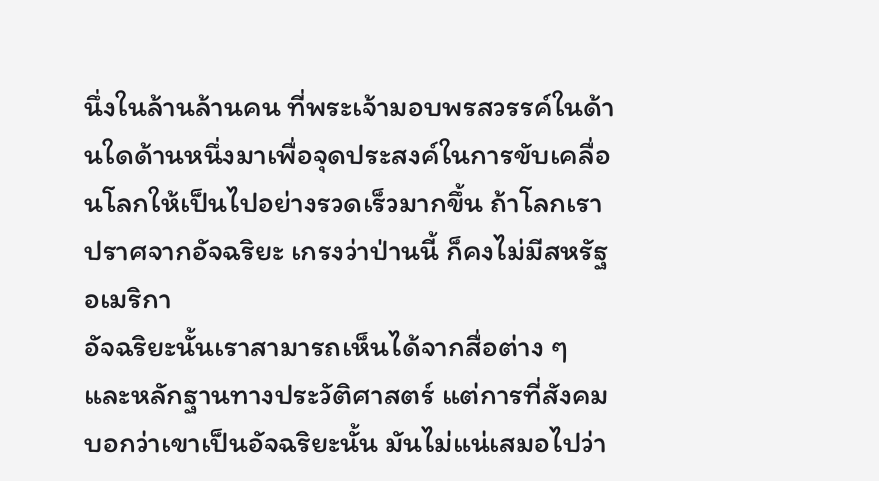นึ่งในล้านล้านคน ที่พระเจ้ามอบพรสวรรค์ในด้านใดด้านหนึ่งมาเพื่อจุดประสงค์ในการขับเคลื่อนโลกให้เป็นไปอย่างรวดเร็วมากขึ้น ถ้าโลกเราปราศจากอัจฉริยะ เกรงว่าป่านนี้ ก็คงไม่มีสหรัฐอเมริกา
อัจฉริยะนั้นเราสามารถเห็นได้จากสื่อต่าง ๆ และหลักฐานทางประวัติศาสตร์ แต่การที่สังคมบอกว่าเขาเป็นอัจฉริยะนั้น มันไม่แน่เสมอไปว่า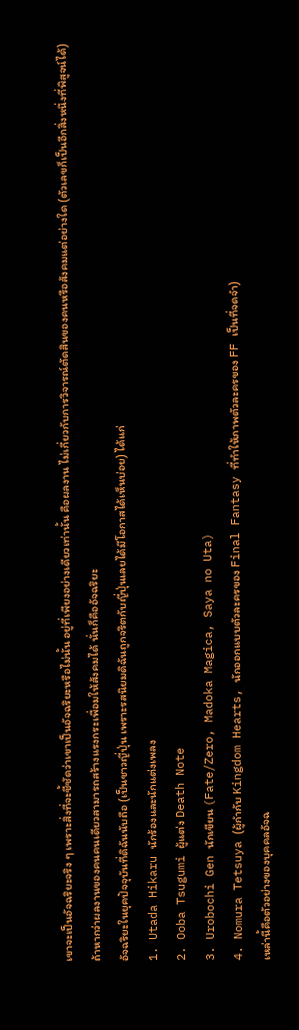เขาจะเป็นอัจฉริยะจริง ๆ เพราะสิ่งที่จะชี้ชัดว่าเขาเป็นอัจฉริยะหรือไม่นั้น อยู่ที่เพียงอย่างเดียวเท่านั้น คือผลงาน ไม่เกี่ยวกับการวิจารณ์ตัดสินของคนหรือสังคมแต่อย่างใด (ตัวเลขก็เป็นอีกสิ่งหนึ่งที่พิสูจน์ได้)
ถ้าหากว่าผลงานของคนคนเดียวสามารถสร้างแรงกระเพื่อมให้สังคมได้ นั่นก็คืออัจฉริยะ
อัจฉริยะในยุคปัจจุบันที่ดิฉันนับถือ (เป็นชาวญี่ปุ่น เพราะรสนิยมดิฉันถูกจริตกับญี่ปุ่นเลยได้มีโอกาสได้เห็นบ่อย) ได้แก่
1. Utada Hikaru นักร้องและนักแต่งเพลง
2. Ooba Tsugumi ผู้แต่ง Death Note
3. Urobochi Gen นักเขียน (Fate/Zero, Madoka Magica, Saya no Uta)
4. Nomura Tetsuya (ผู้กำกับ Kingdom Hearts, นักออกแบบตัวละครของ Final Fantasy ที่ทำให้ภาพตัวละครของ FF เป็นที่จดจำ)
เหล่านี้คือตัวอย่างของบุคคลอัจฉ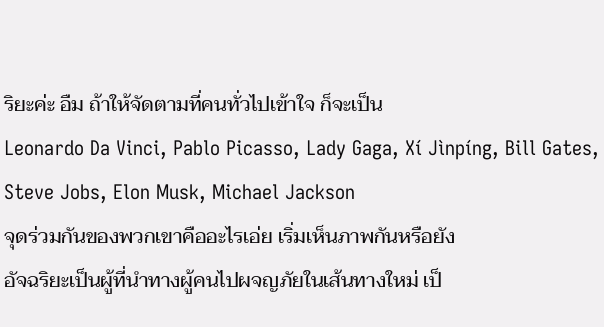ริยะค่ะ อืม ถ้าให้จัดตามที่คนทั่วไปเข้าใจ ก็จะเป็น
Leonardo Da Vinci, Pablo Picasso, Lady Gaga, Xí Jìnpíng, Bill Gates, Steve Jobs, Elon Musk, Michael Jackson
จุดร่วมกันของพวกเขาคืออะไรเอ่ย เริ่มเห็นภาพกันหรือยัง
อัจฉริยะเป็นผู้ที่นำทางผู้คนไปผจญภัยในเส้นทางใหม่ เป็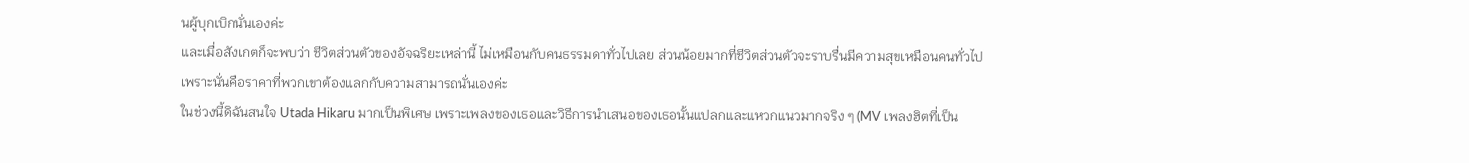นผู้บุกเบิกนั่นเองค่ะ
และเมื่อสังเกตก็จะพบว่า ชีวิตส่วนตัวของอัจฉริยะเหล่านี้ ไม่เหมือนกับคนธรรมดาทั่วไปเลย ส่วนน้อยมากที่ชีวิตส่วนตัวจะราบรื่นมีความสุขเหมือนคนทั่วไป เพราะนั่นคือราคาที่พวกเขาต้องแลกกับความสามารถนั่นเองค่ะ
ในช่วงนี้ดิฉันสนใจ Utada Hikaru มากเป็นพิเศษ เพราะเพลงของเธอและวิธีการนำเสนอของเธอนั้นแปลกและแหวกแนวมากจริง ๆ (MV เพลงฮิตที่เป็น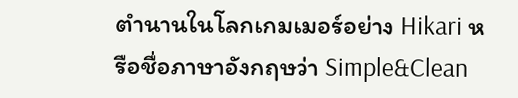ตำนานในโลกเกมเมอร์อย่าง Hikari หรือชื่อภาษาอังกฤษว่า Simple&Clean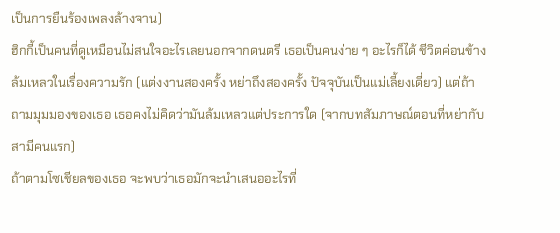เป็นการยืนร้องเพลงล้างจาน)
ฮิกกี้เป็นคนที่ดูเหมือนไม่สนใจอะไรเลยนอกจากดนตรี เธอเป็นคนง่าย ๆ อะไรก็ได้ ชีวิตค่อนข้างล้มเหลวในเรื่องความรัก (แต่งงานสองครั้ง หย่าถึงสองครั้ง ปัจจุบันเป็นแม่เลี้ยงเดี่ยว) แต่ถ้าถามมุมมองของเธอ เธอคงไม่คิดว่ามันล้มเหลวแต่ประการใด (จากบทสัมภาษณ์ตอนที่หย่ากับสามีคนแรก)
ถ้าตามโซเชียลของเธอ จะพบว่าเธอมักจะนำเสนออะไรที่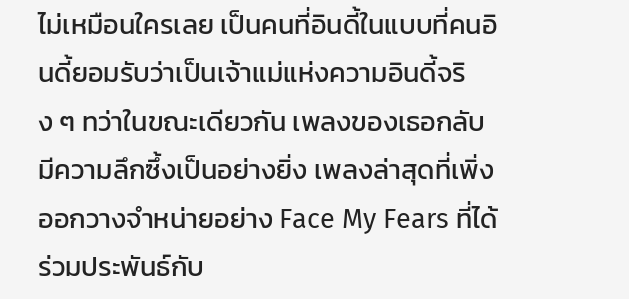ไม่เหมือนใครเลย เป็นคนที่อินดี้ในแบบที่คนอินดี้ยอมรับว่าเป็นเจ้าแม่แห่งความอินดี้จริง ๆ ทว่าในขณะเดียวกัน เพลงของเธอกลับมีความลึกซึ้งเป็นอย่างยิ่ง เพลงล่าสุดที่เพิ่งออกวางจำหน่ายอย่าง Face My Fears ที่ได้ร่วมประพันธ์กับ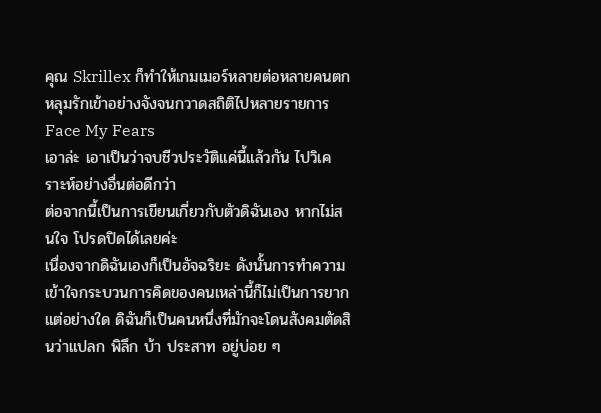คุณ Skrillex ก็ทำให้เกมเมอร์หลายต่อหลายคนตกหลุมรักเข้าอย่างจังจนกวาดสถิติไปหลายรายการ
Face My Fears
เอาล่ะ เอาเป็นว่าจบชีวประวัติแค่นี้แล้วกัน ไปวิเคราะห์อย่างอื่นต่อดีกว่า
ต่อจากนี้เป็นการเขียนเกี่ยวกับตัวดิฉันเอง หากไม่สนใจ โปรดปิดได้เลยค่ะ
เนื่องจากดิฉันเองก็เป็นอัจฉริยะ ดังนั้นการทำความเข้าใจกระบวนการคิดของคนเหล่านี้ก็ไม่เป็นการยากแต่อย่างใด ดิฉันก็เป็นคนหนึ่งที่มักจะโดนสังคมตัดสินว่าแปลก พิลึก บ้า ประสาท อยู่บ่อย ๆ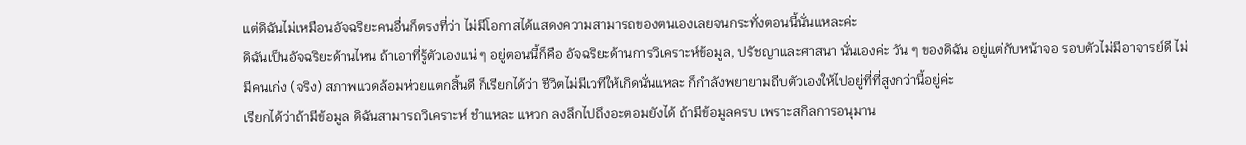แต่ดิฉันไม่เหมือนอัจฉริยะคนอื่นก็ตรงที่ว่า ไม่มีโอกาสได้แสดงความสามารถของตนเองเลยจนกระทั่งตอนนี้นั่นแหละค่ะ
ดิฉันเป็นอัจฉริยะด้านไหน ถ้าเอาที่รู้ตัวเองแน่ ๆ อยู่ตอนนี้ก็คือ อัจฉริยะด้านการวิเคราะห์ข้อมูล, ปรัชญาและศาสนา นั่นเองค่ะ วัน ๆ ของดิฉัน อยู่แต่กับหน้าจอ รอบตัวไม่มีอาจารย์ดี ไม่มีคนเก่ง (จริง) สภาพแวดล้อมห่วยแตกสิ้นดี ก็เรียกได้ว่า ชีวิตไม่มีเวทีให้เกิดนั่นแหละ ก็กำลังพยายามถีบตัวเองให้ไปอยู่ที่ที่สูงกว่านี้อยู่ค่ะ
เรียกได้ว่าถ้ามีข้อมูล ดิฉันสามารถวิเคราะห์ ชำแหละ แหวก ลงลึกไปถึงอะตอมยังได้ ถ้ามีข้อมูลครบ เพราะสกิลการอนุมาน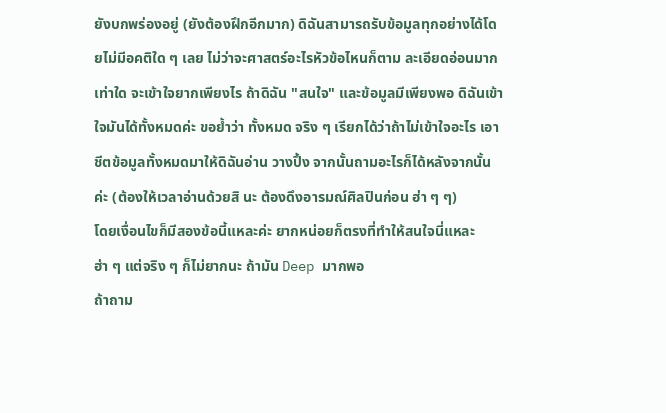ยังบกพร่องอยู่ (ยังต้องฝึกอีกมาก) ดิฉันสามารถรับข้อมูลทุกอย่างได้โดยไม่มีอคติใด ๆ เลย ไม่ว่าจะศาสตร์อะไรหัวข้อไหนก็ตาม ละเอียดอ่อนมากเท่าใด จะเข้าใจยากเพียงไร ถ้าดิฉัน "สนใจ" และข้อมูลมีเพียงพอ ดิฉันเข้าใจมันได้ทั้งหมดค่ะ ขอย้ำว่า ทั้งหมด จริง ๆ เรียกได้ว่าถ้าไม่เข้าใจอะไร เอาชีตข้อมูลทั้งหมดมาให้ดิฉันอ่าน วางปึ้ง จากนั้นถามอะไรก็ได้หลังจากนั้นค่ะ (ต้องให้เวลาอ่านด้วยสิ นะ ต้องดึงอารมณ์ศิลปินก่อน ฮ่า ๆ ๆ)
โดยเงื่อนไขก็มีสองข้อนี้แหละค่ะ ยากหน่อยก็ตรงที่ทำให้สนใจนี่แหละ ฮ่า ๆ แต่จริง ๆ ก็ไม่ยากนะ ถ้ามัน Deep มากพอ
ถ้าถาม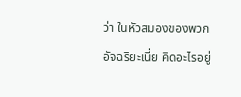ว่า ในหัวสมองของพวกอัจฉริยะเนี่ย คิดอะไรอยู่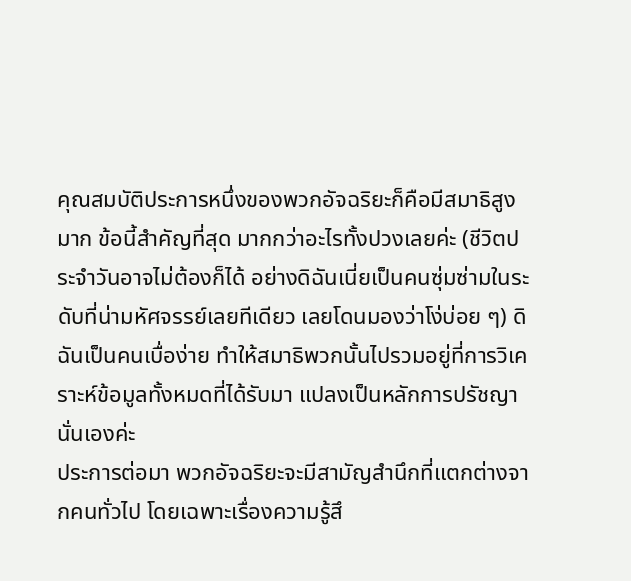คุณสมบัติประการหนึ่งของพวกอัจฉริยะก็คือมีสมาธิสูงมาก ข้อนี้สำคัญที่สุด มากกว่าอะไรทั้งปวงเลยค่ะ (ชีวิตประจำวันอาจไม่ต้องก็ได้ อย่างดิฉันเนี่ยเป็นคนซุ่มซ่ามในระดับที่น่ามหัศจรรย์เลยทีเดียว เลยโดนมองว่าโง่บ่อย ๆ) ดิฉันเป็นคนเบื่อง่าย ทำให้สมาธิพวกนั้นไปรวมอยู่ที่การวิเคราะห์ข้อมูลทั้งหมดที่ได้รับมา แปลงเป็นหลักการปรัชญานั่นเองค่ะ
ประการต่อมา พวกอัจฉริยะจะมีสามัญสำนึกที่แตกต่างจากคนทั่วไป โดยเฉพาะเรื่องความรู้สึ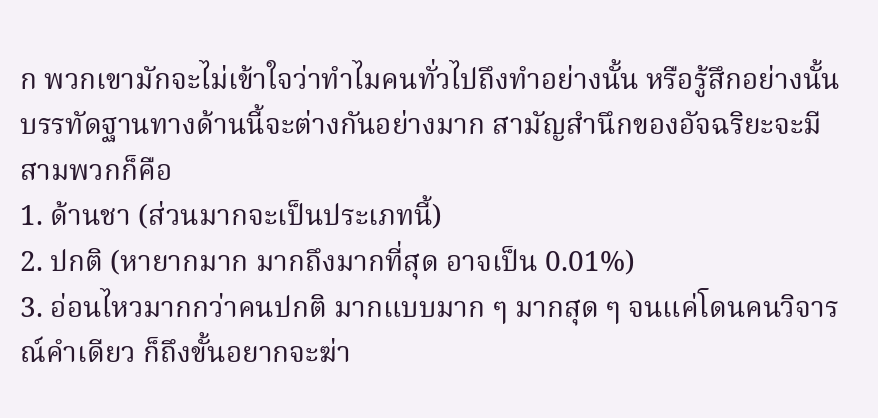ก พวกเขามักจะไม่เข้าใจว่าทำไมคนทั่วไปถึงทำอย่างนั้น หรือรู้สึกอย่างนั้น บรรทัดฐานทางด้านนี้จะต่างกันอย่างมาก สามัญสำนึกของอัจฉริยะจะมีสามพวกก็คือ
1. ด้านชา (ส่วนมากจะเป็นประเภทนี้)
2. ปกติ (หายากมาก มากถึงมากที่สุด อาจเป็น 0.01%)
3. อ่อนไหวมากกว่าคนปกติ มากแบบมาก ๆ มากสุด ๆ จนแค่โดนคนวิจารณ์คำเดียว ก็ถึงขั้นอยากจะฆ่า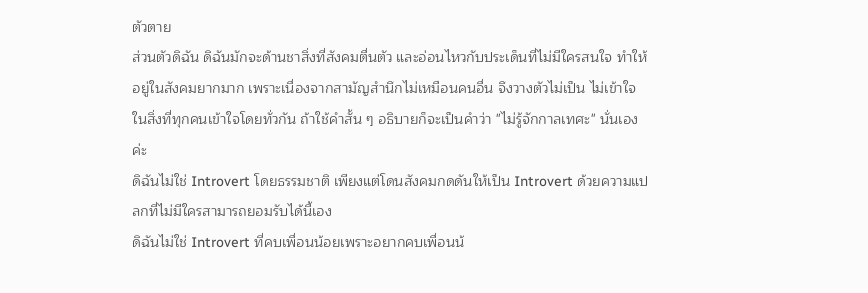ตัวตาย
ส่วนตัวดิฉัน ดิฉันมักจะด้านชาสิ่งที่สังคมตื่นตัว และอ่อนไหวกับประเด็นที่ไม่มีใครสนใจ ทำให้อยู่ในสังคมยากมาก เพราะเนื่องจากสามัญสำนึกไม่เหมือนคนอื่น จึงวางตัวไม่เป็น ไม่เข้าใจในสิ่งที่ทุกคนเข้าใจโดยทั่วกัน ถ้าใช้คำสั้น ๆ อธิบายก็จะเป็นคำว่า "ไม่รู้จักกาลเทศะ" นั่นเองค่ะ
ดิฉันไม่ใช่ Introvert โดยธรรมชาติ เพียงแต่โดนสังคมกดดันให้เป็น Introvert ด้วยความแปลกที่ไม่มีใครสามารถยอมรับได้นี้เอง
ดิฉันไม่ใช่ Introvert ที่คบเพื่อนน้อยเพราะอยากคบเพื่อนน้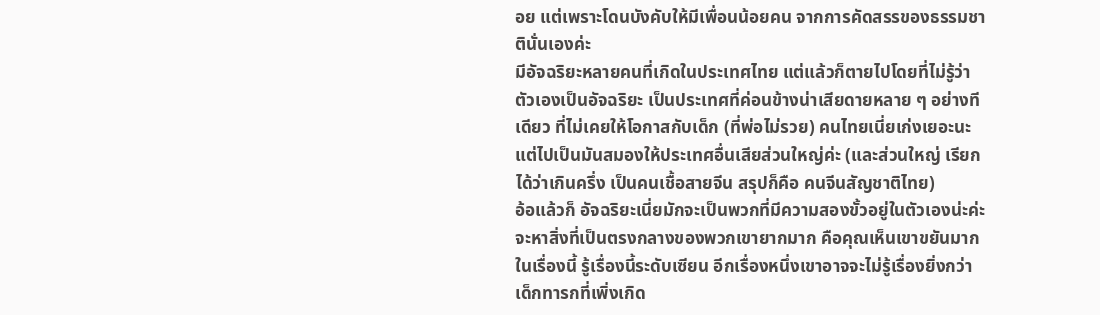อย แต่เพราะโดนบังคับให้มีเพื่อนน้อยคน จากการคัดสรรของธรรมชาตินั่นเองค่ะ
มีอัจฉริยะหลายคนที่เกิดในประเทศไทย แต่แล้วก็ตายไปโดยที่ไม่รู้ว่าตัวเองเป็นอัจฉริยะ เป็นประเทศที่ค่อนข้างน่าเสียดายหลาย ๆ อย่างทีเดียว ที่ไม่เคยให้โอกาสกับเด็ก (ที่พ่อไม่รวย) คนไทยเนี่ยเก่งเยอะนะ แต่ไปเป็นมันสมองให้ประเทศอื่นเสียส่วนใหญ่ค่ะ (และส่วนใหญ่ เรียกได้ว่าเกินครึ่ง เป็นคนเชื้อสายจีน สรุปก็คือ คนจีนสัญชาติไทย)
อ้อแล้วก็ อัจฉริยะเนี่ยมักจะเป็นพวกที่มีความสองขั้วอยู่ในตัวเองน่ะค่ะ จะหาสิ่งที่เป็นตรงกลางของพวกเขายากมาก คือคุณเห็นเขาขยันมากในเรื่องนี้ รู้เรื่องนี้ระดับเซียน อีกเรื่องหนึ่งเขาอาจจะไม่รู้เรื่องยิ่งกว่าเด็กทารกที่เพิ่งเกิด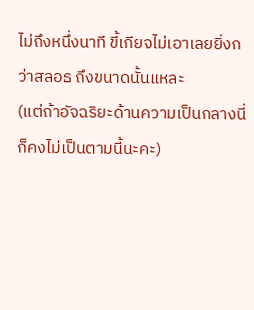ไม่ถึงหนึ่งนาที ขี้เกียจไม่เอาเลยยิ่งกว่าสลอธ ถึงขนาดนั้นแหละ
(แต่ถ้าอัจฉริยะด้านความเป็นกลางนี่ก็คงไม่เป็นตามนี้นะคะ)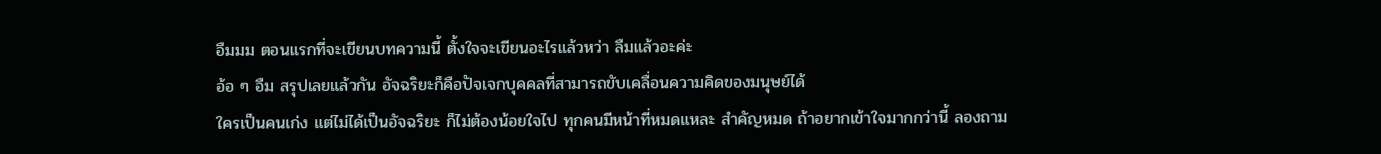อืมมม ตอนแรกที่จะเขียนบทความนี้ ตั้งใจจะเขียนอะไรแล้วหว่า ลืมแล้วอะค่ะ
อ้อ ๆ อืม สรุปเลยแล้วกัน อัจฉริยะก็คือปัจเจกบุคคลที่สามารถขับเคลื่อนความคิดของมนุษย์ได้
ใครเป็นคนเก่ง แต่ไม่ได้เป็นอัจฉริยะ ก็ไม่ต้องน้อยใจไป ทุกคนมีหน้าที่หมดแหละ สำคัญหมด ถ้าอยากเข้าใจมากกว่านี้ ลองถาม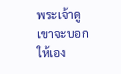พระเจ้าดู เขาจะบอกให้เอง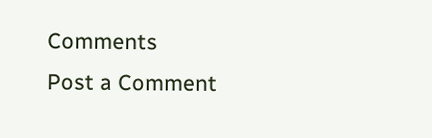Comments
Post a Comment